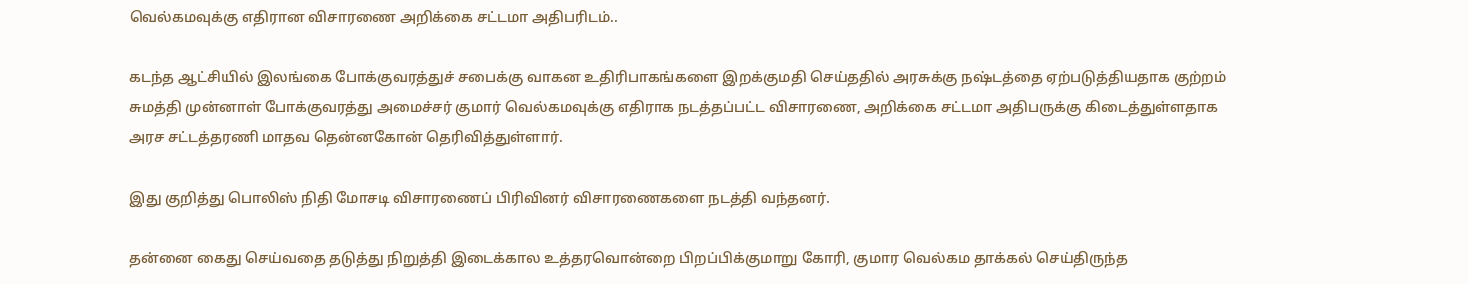வெல்கமவுக்கு எதிரான விசாரணை அறிக்கை சட்டமா அதிபரிடம்..

கடந்த ஆட்சியில் இலங்கை போக்குவரத்துச் சபைக்கு வாகன உதிரிபாகங்களை இறக்குமதி செய்ததில் அரசுக்கு நஷ்டத்தை ஏற்படுத்தியதாக குற்றம் சுமத்தி முன்னாள் போக்குவரத்து அமைச்சர் குமார் வெல்கமவுக்கு எதிராக நடத்தப்பட்ட விசாரணை, அறிக்கை சட்டமா அதிபருக்கு கிடைத்துள்ளதாக அரச சட்டத்தரணி மாதவ தென்னகோன் தெரிவித்துள்ளார்.

இது குறித்து பொலிஸ் நிதி மோசடி விசாரணைப் பிரிவினர் விசாரணைகளை நடத்தி வந்தனர்.

தன்னை கைது செய்வதை தடுத்து நிறுத்தி இடைக்கால உத்தரவொன்றை பிறப்பிக்குமாறு கோரி, குமார வெல்கம தாக்கல் செய்திருந்த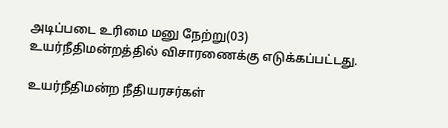அடிப்படை உரிமை மனு நேற்று(03) உயர்நீதிமன்றத்தில் விசாரணைக்கு எடுக்கப்பட்டது.

உயர்நீதிமன்ற நீதியரசர்கள்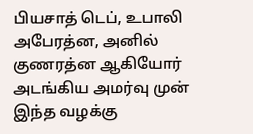பியசாத் டெப், உபாலி அபேரத்ன, அனில் குணரத்ன ஆகியோர் அடங்கிய அமர்வு முன் இந்த வழக்கு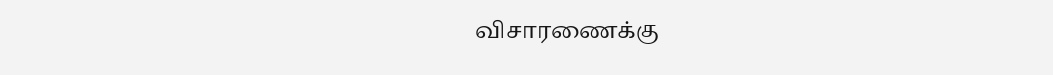விசாரணைக்கு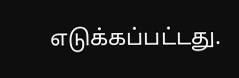எடுக்கப்பட்டது.